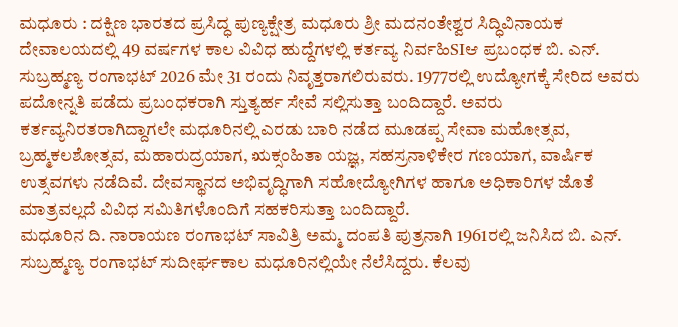ಮಧೂರು : ದಕ್ಷಿಣ ಭಾರತದ ಪ್ರಸಿದ್ಧ ಪುಣ್ಯಕ್ಷೇತ್ರ ಮಧೂರು ಶ್ರೀ ಮದನಂತೇಶ್ವರ ಸಿದ್ಧಿವಿನಾಯಕ ದೇವಾಲಯದಲ್ಲಿ 49 ವರ್ಷಗಳ ಕಾಲ ವಿವಿಧ ಹುದ್ದೆಗಳಲ್ಲಿ ಕರ್ತವ್ಯ ನಿರ್ವಹಿSIಆ ಪ್ರಬಂಧಕ ಬಿ. ಎನ್. ಸುಬ್ರಹ್ಮಣ್ಯ ರಂಗಾಭಟ್ 2026 ಮೇ 31 ರಂದು ನಿವೃತ್ತರಾಗಲಿರುವರು. 1977ರಲ್ಲಿ ಉದ್ಯೋಗಕ್ಕೆ ಸೇರಿದ ಅವರು ಪದೋನ್ನತಿ ಪಡೆದು ಪ್ರಬಂಧಕರಾಗಿ ಸ್ತುತ್ಯರ್ಹ ಸೇವೆ ಸಲ್ಲಿಸುತ್ತಾ ಬಂದಿದ್ದಾರೆ. ಅವರು ಕರ್ತವ್ಯನಿರತರಾಗಿದ್ದಾಗಲೇ ಮಧೂರಿನಲ್ಲಿ ಎರಡು ಬಾರಿ ನಡೆದ ಮೂಡಪ್ಪ ಸೇವಾ ಮಹೋತ್ಸವ, ಬ್ರಹ್ಮಕಲಶೋತ್ಸವ, ಮಹಾರುದ್ರಯಾಗ, ಋಕ್ಸಂಹಿತಾ ಯಜ್ಞ, ಸಹಸ್ರನಾಳಿಕೇರ ಗಣಯಾಗ, ವಾರ್ಷಿಕ ಉತ್ಸವಗಳು ನಡೆದಿವೆ. ದೇವಸ್ಥಾನದ ಅಭಿವೃದ್ಧಿಗಾಗಿ ಸಹೋದ್ಯೋಗಿಗಳ ಹಾಗೂ ಅಧಿಕಾರಿಗಳ ಜೊತೆ ಮಾತ್ರವಲ್ಲದೆ ವಿವಿಧ ಸಮಿತಿಗಳೊಂದಿಗೆ ಸಹಕರಿಸುತ್ತಾ ಬಂದಿದ್ದಾರೆ.
ಮಧೂರಿನ ದಿ. ನಾರಾಯಣ ರಂಗಾಭಟ್ ಸಾವಿತ್ರಿ ಅಮ್ಮ ದಂಪತಿ ಪುತ್ರನಾಗಿ 1961ರಲ್ಲಿ ಜನಿಸಿದ ಬಿ. ಎನ್. ಸುಬ್ರಹ್ಮಣ್ಯ ರಂಗಾಭಟ್ ಸುದೀರ್ಘಕಾಲ ಮಧೂರಿನಲ್ಲಿಯೇ ನೆಲೆಸಿದ್ದರು. ಕೆಲವು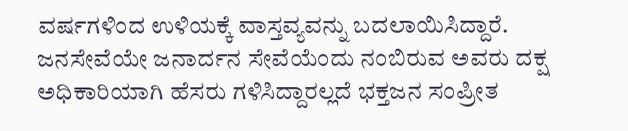ವರ್ಷಗಳಿಂದ ಉಳಿಯಕ್ಕೆ ವಾಸ್ತವ್ಯವನ್ನು ಬದಲಾಯಿಸಿದ್ದಾರೆ. ಜನಸೇವೆಯೇ ಜನಾರ್ದನ ಸೇವೆಯೆಂದು ನಂಬಿರುವ ಅವರು ದಕ್ಷ ಅಧಿಕಾರಿಯಾಗಿ ಹೆಸರು ಗಳಿಸಿದ್ದಾರಲ್ಲದೆ ಭಕ್ತಜನ ಸಂಪ್ರೀತ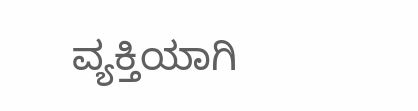ವ್ಯಕ್ತಿಯಾಗಿ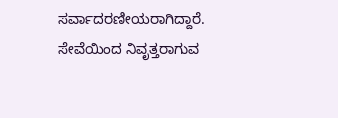ಸರ್ವಾದರಣೀಯರಾಗಿದ್ದಾರೆ. ಸೇವೆಯಿಂದ ನಿವೃತ್ತರಾಗುವ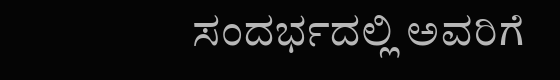ಸಂದರ್ಭದಲ್ಲಿ ಅವರಿಗೆ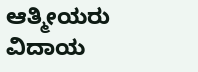ಆತ್ಮೀಯರು ವಿದಾಯ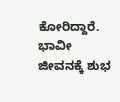ಕೋರಿದ್ದಾರೆ. ಭಾವೀ ಜೀವನಕ್ಕೆ ಶುಭ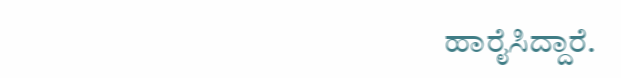ಹಾರೈಸಿದ್ದಾರೆ.